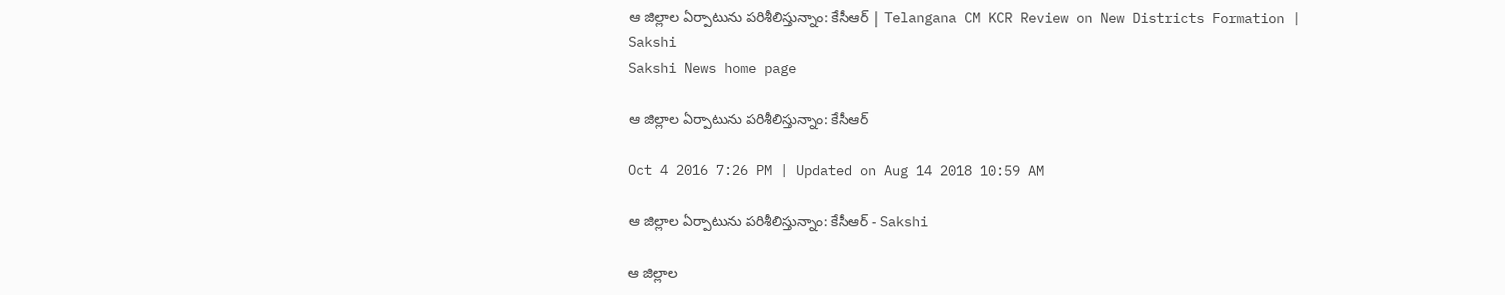ఆ జిల్లాల ఏర్పాటును పరిశీలిస్తున్నాం: కేసీఆర్ | Telangana CM KCR Review on New Districts Formation | Sakshi
Sakshi News home page

ఆ జిల్లాల ఏర్పాటును పరిశీలిస్తున్నాం: కేసీఆర్

Oct 4 2016 7:26 PM | Updated on Aug 14 2018 10:59 AM

ఆ జిల్లాల ఏర్పాటును పరిశీలిస్తున్నాం: కేసీఆర్ - Sakshi

ఆ జిల్లాల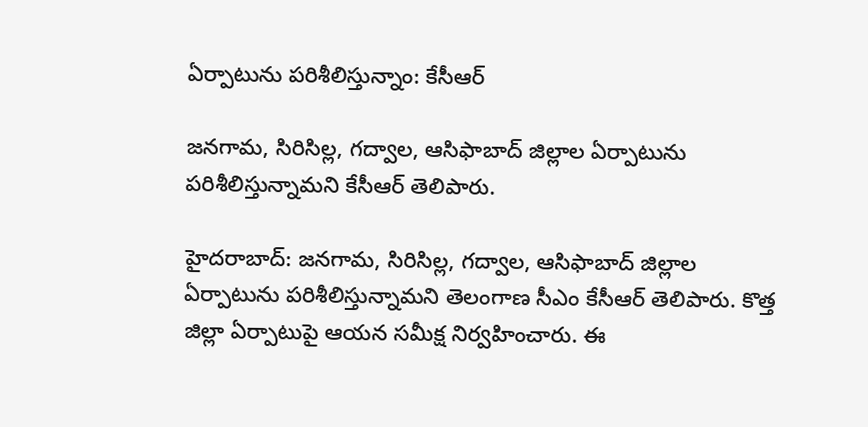ఏర్పాటును పరిశీలిస్తున్నాం: కేసీఆర్

జనగామ, సిరిసిల్ల, గద్వాల, ఆసిఫాబాద్ జిల్లాల ఏర్పాటును పరిశీలిస్తున్నామని కేసీఆర్ తెలిపారు.

హైదరాబాద్: జనగామ, సిరిసిల్ల, గద్వాల, ఆసిఫాబాద్ జిల్లాల ఏర్పాటును పరిశీలిస్తున్నామని తెలంగాణ సీఎం కేసీఆర్ తెలిపారు. కొత్త జిల్లా ఏర్పాటుపై ఆయన సమీక్ష నిర్వహించారు. ఈ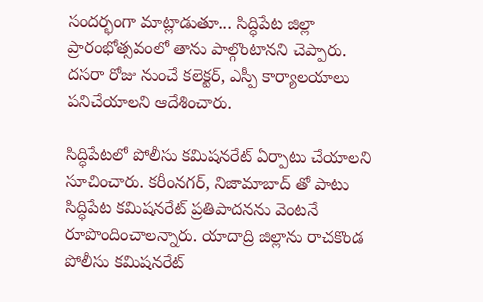సందర్భంగా మాట్లాడుతూ... సిద్ధిపేట జిల్లా ప్రారంభోత్సవంలో తాను పాల్గొంటానని చెప్పారు. దసరా రోజు నుంచే కలెక్టర్, ఎస్పీ కార్యాలయాలు పనిచేయాలని ఆదేశించారు.

సిద్ధిపేటలో పోలీసు కమిషనరేట్ ఏర్పాటు చేయాలని సూచించారు. కరీంనగర్, నిజామాబాద్ తో పాటు సిద్ధిపేట కమిషనరేట్ ప్రతిపాదనను వెంటనే రూపొందించాలన్నారు. యాదాద్రి జిల్లాను రాచకొండ పోలీసు కమిషనరేట్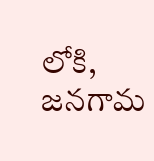లోకి, జనగామ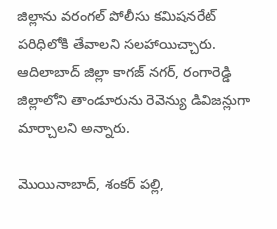జిల్లాను వరంగల్ పోలీసు కమిషనరేట్ పరిధిలోకి తేవాలని సలహాయిచ్చారు. ఆదిలాబాద్ జిల్లా కాగజ్ నగర్, రంగారెడ్డి జిల్లాలోని తాండూరును రెవెన్యు డివిజన్లుగా మార్చాలని అన్నారు.

మొయినాబాద్, శంకర్ పల్లి,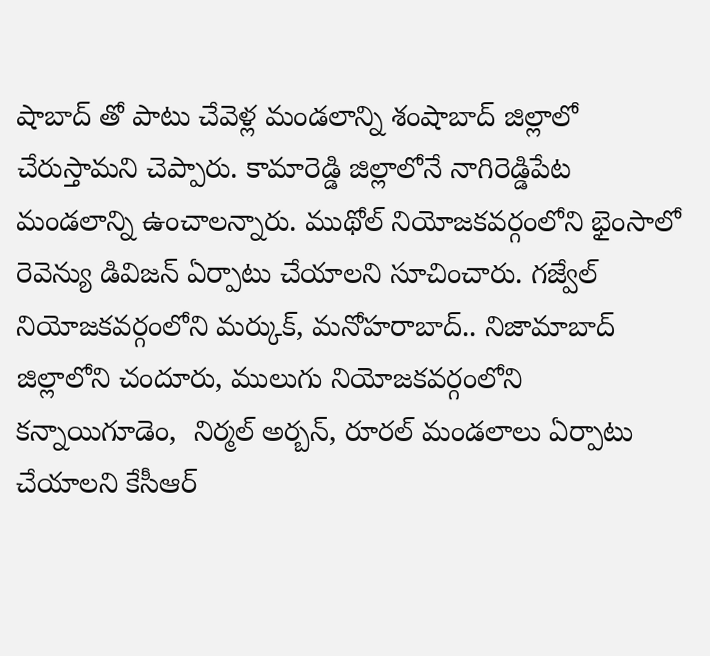షాబాద్ తో పాటు చేవెళ్ల మండలాన్ని శంషాబాద్ జిల్లాలో చేరుస్తామని చెప్పారు. కామారెడ్డి జిల్లాలోనే నాగిరెడ్డిపేట మండలాన్ని ఉంచాలన్నారు. ముథోల్ నియోజకవర్గంలోని భైంసాలో రెవెన్యు డివిజన్ ఏర్పాటు చేయాలని సూచించారు. గజ్వేల్ నియోజకవర్గంలోని మర్కుక్, మనోహరాబాద్.. నిజామాబాద్ జిల్లాలోని చందూరు, ములుగు నియోజకవర్గంలోని కన్నాయిగూడెం,  నిర్మల్ అర్బన్, రూరల్ మండలాలు ఏర్పాటు చేయాలని కేసీఆర్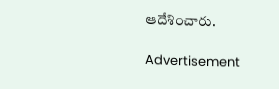ఆదేశించారు.

Advertisement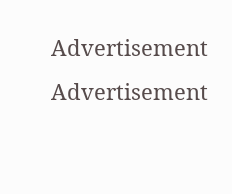Advertisement
Advertisement